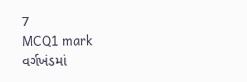7
MCQ1 mark
વર્ગખંડમાં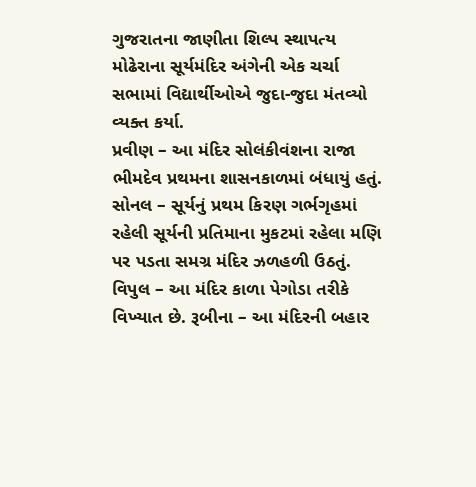ગુજરાતના જાણીતા શિલ્પ સ્થાપત્ય મોઢેરાના સૂર્યમંદિર અંગેની એક ચર્ચા સભામાં વિદ્યાર્થીઓએ જુદા-જુદા મંતવ્યો વ્યક્ત કર્યા.
પ્રવીણ – આ મંદિર સોલંકીવંશના રાજા ભીમદેવ પ્રથમના શાસનકાળમાં બંધાયું હતું. સોનલ – સૂર્યનું પ્રથમ કિરણ ગર્ભગૃહમાં રહેલી સૂર્યની પ્રતિમાના મુકટમાં રહેલા મણિ પર પડતા સમગ્ર મંદિર ઝળહળી ઉઠતું. વિપુલ – આ મંદિર કાળા પેગોડા તરીકે વિખ્યાત છે. રૂબીના – આ મંદિરની બહાર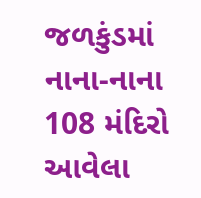જળકુંડમાં નાના-નાના 108 મંદિરો આવેલા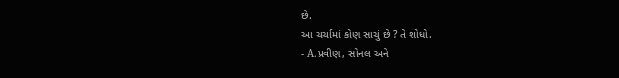છે.
આ ચર્ચામાં કોણ સાચું છે ? તે શોધો.
- A.પ્રવીણ, સોનલ અને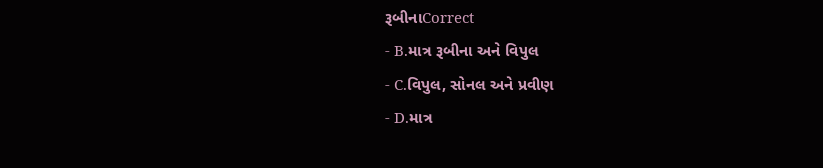રૂબીનાCorrect
- B.માત્ર રૂબીના અને વિપુલ
- C.વિપુલ, સોનલ અને પ્રવીણ
- D.માત્ર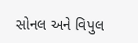સોનલ અને વિપુલ